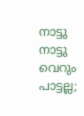നാട്ടു നാട്ടു വെറും പാട്ടല്ല;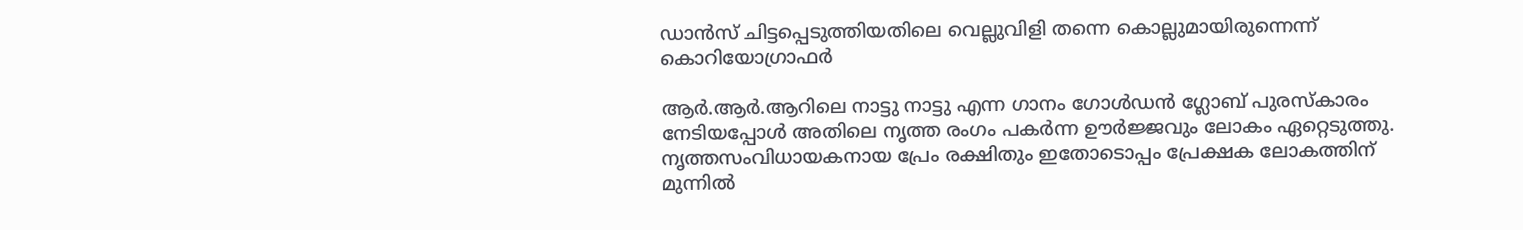ഡാൻസ് ചിട്ടപ്പെടുത്തിയതിലെ വെല്ലുവിളി തന്നെ കൊല്ലുമായിരുന്നെന്ന് കൊറിയോഗ്രാഫർ

ആർ.ആർ.ആറിലെ നാട്ടു നാട്ടു എന്ന ഗാനം ഗോൾഡൻ ഗ്ലോബ് പുരസ്കാരം നേടിയപ്പോൾ അതിലെ നൃത്ത രംഗം പകർന്ന ഊർജ്ജവും ലോകം ഏറ്റെടുത്തു. നൃത്തസംവിധായകനായ പ്രേം രക്ഷിതും ഇതോടൊപ്പം പ്രേക്ഷക ലോകത്തിന് മുന്നിൽ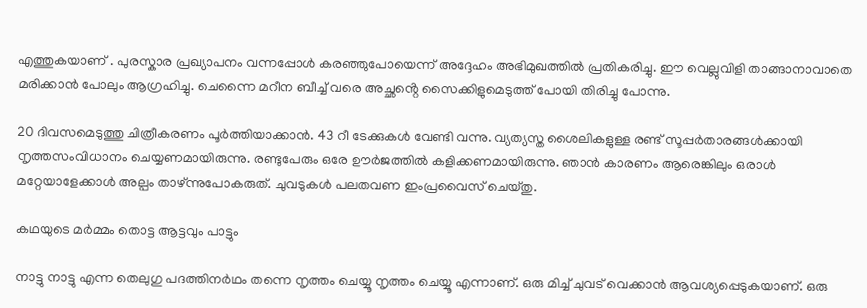എത്തുകയാണ് . പുരസ്കാര പ്രഖ്യാപനം വന്നപ്പോൾ കരഞ്ഞുപോയെന്ന് അദ്ദേഹം അഭിമുഖത്തിൽ പ്രതികരിച്ചു. ഈ വെല്ലുവിളി താങ്ങാനാവാതെ മരിക്കാൻ പോലും ആഗ്രഹിച്ചു. ചെന്നൈ മറീന ബീച്ച് വരെ അച്ഛൻ്റെ സൈക്കിളുമെടുത്ത് പോയി തിരിച്ചു പോന്നു.

20 ദിവസമെടുത്തു ചിത്രീകരണം പൂർത്തിയാക്കാൻ. 43 റീ ടേക്കുകൾ വേണ്ടി വന്നു. വ്യത്യസ്ത ശൈലികളുള്ള രണ്ട് സൂപ്പർതാരങ്ങൾക്കായി നൃത്തസംവിധാനം ചെയ്യണമായിരുന്നു. രണ്ടുപേരും ഒരേ ഊർജത്തിൽ കളിക്കണമായിരുന്നു. ഞാൻ കാരണം ആരെങ്കിലും ഒരാൾ മറ്റേയാളേക്കാൾ അല്പം താഴ്ന്നുപോകരുത്. ചുവടുകൾ പലതവണ ഇംപ്രവൈസ് ചെയ്തു.

കഥയുടെ മർമ്മം തൊട്ട ആട്ടവും പാട്ടും

നാട്ടു നാട്ടു എന്ന തെലുഗു പദത്തിനർഥം തന്നെ നൃത്തം ചെയ്യൂ നൃത്തം ചെയ്യൂ എന്നാണ്. ഒരു മിച്ച് ചുവട് വെക്കാൻ ആവശ്യപ്പെടുകയാണ്. ഒരു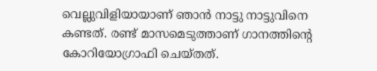വെല്ലുവിളിയായാണ് ഞാൻ നാട്ടു നാട്ടുവിനെ കണ്ടത്. രണ്ട് മാസമെടുത്താണ് ഗാനത്തിൻ്റെ കോറിയോഗ്രാഫി ചെയ്തത്.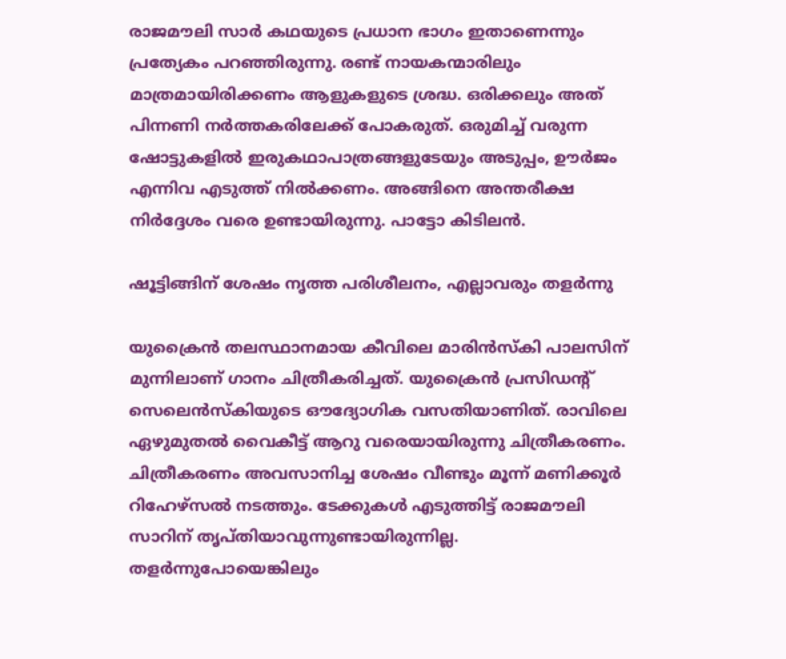രാജമൗലി സാർ കഥയുടെ പ്രധാന ഭാഗം ഇതാണെന്നും പ്രത്യേകം പറഞ്ഞിരുന്നു. രണ്ട് നായകന്മാരിലും മാത്രമായിരിക്കണം ആളുകളുടെ ശ്രദ്ധ. ഒരിക്കലും അത് പിന്നണി നർത്തകരിലേക്ക് പോകരുത്. ഒരുമിച്ച് വരുന്ന ഷോട്ടുകളിൽ ഇരുകഥാപാത്രങ്ങളുടേയും അടുപ്പം, ഊർജം എന്നിവ എടുത്ത് നിൽക്കണം. അങ്ങിനെ അന്തരീക്ഷ നിർദ്ദേശം വരെ ഉണ്ടായിരുന്നു. പാട്ടോ കിടിലൻ.

ഷൂട്ടിങ്ങിന് ശേഷം നൃത്ത പരിശീലനം, എല്ലാവരും തളർന്നു

യുക്രൈൻ തലസ്ഥാനമായ കീവിലെ മാരിൻസ്കി പാലസിന് മുന്നിലാണ് ഗാനം ചിത്രീകരിച്ചത്. യുക്രൈൻ പ്രസിഡന്റ് സെലെൻസ്കിയുടെ ഔദ്യോഗിക വസതിയാണിത്. രാവിലെ ഏഴുമുതൽ വൈകീട്ട് ആറു വരെയായിരുന്നു ചിത്രീകരണം. ചിത്രീകരണം അവസാനിച്ച ശേഷം വീണ്ടും മൂന്ന് മണിക്കൂർ റിഹേഴ്സൽ നടത്തും. ടേക്കുകൾ എടുത്തിട്ട് രാജമൗലി സാറിന് തൃപ്തിയാവുന്നുണ്ടായിരുന്നില്ല. തളർന്നുപോയെങ്കിലും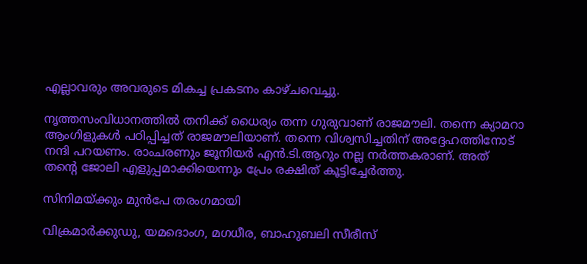എല്ലാവരും അവരുടെ മികച്ച പ്രകടനം കാഴ്ചവെച്ചു.

നൃത്തസംവിധാനത്തിൽ തനിക്ക് ധൈര്യം തന്ന ഗുരുവാണ് രാജമൗലി. തന്നെ ക്യാമറാ ആംഗിളുകൾ പഠിപ്പിച്ചത് രാജമൗലിയാണ്. തന്നെ വിശ്വസിച്ചതിന് അദ്ദേഹത്തിനോട് നന്ദി പറയണം. രാംചരണും ജൂനിയർ എൻ.ടി.ആറും നല്ല നർത്തകരാണ്. അത് തന്റെ ജോലി എളുപ്പമാക്കിയെന്നും പ്രേം രക്ഷിത് കൂട്ടിച്ചേർത്തു.

സിനിമയ്ക്കും മുൻപേ തരംഗമായി

വിക്രമാർക്കുഡു, യമദൊംഗ, മഗധീര, ബാഹുബലി സീരീസ്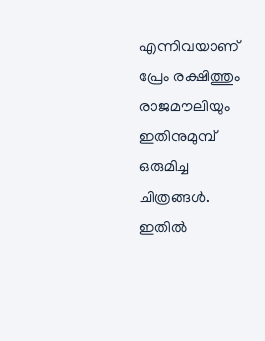എന്നിവയാണ് പ്രേം രക്ഷിത്തും രാജമൗലിയും ഇതിനുമുമ്പ് ഒരുമിച്ച ചിത്രങ്ങൾ. ഇതിൽ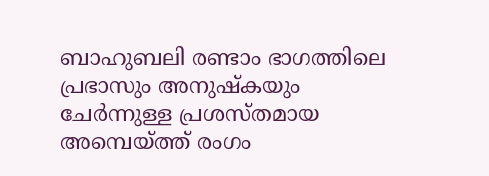ബാഹുബലി രണ്ടാം ഭാഗത്തിലെ പ്രഭാസും അനുഷ്കയും ചേർന്നുള്ള പ്രശസ്തമായ അമ്പെയ്ത്ത് രംഗം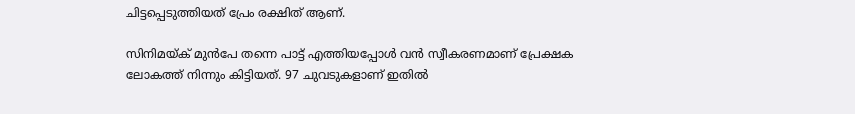ചിട്ടപ്പെടുത്തിയത് പ്രേം രക്ഷിത് ആണ്.

സിനിമയ്ക് മുൻപേ തന്നെ പാട്ട് എത്തിയപ്പോൾ വൻ സ്വീകരണമാണ് പ്രേക്ഷക ലോകത്ത് നിന്നും കിട്ടിയത്. 97 ചുവടുകളാണ് ഇതിൽ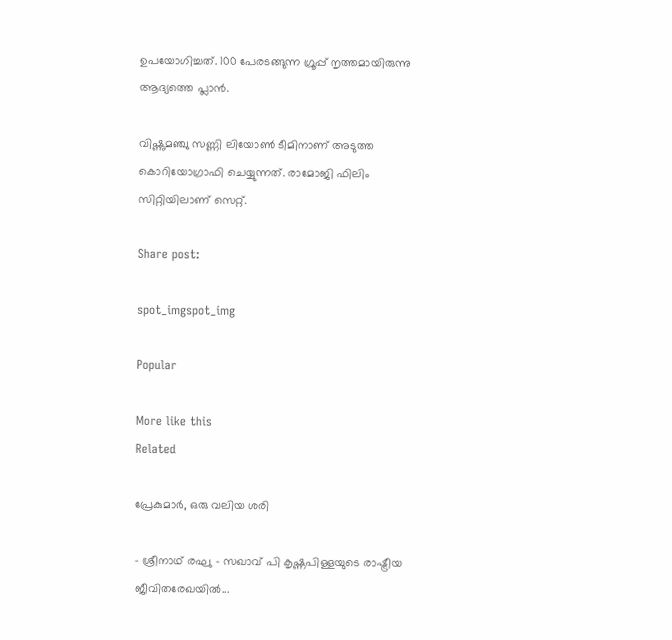ഉപയോഗിച്ചത്. 100 പേരടങ്ങുന്ന ഗ്രൂപ്പ് നൃത്തമായിരുന്നു ആദ്യത്തെ പ്ലാൻ.

വിഷ്ണുമഞ്ചു സണ്ണി ലിയോൺ ടീമിനാണ് അടുത്ത കൊറിയോഗ്രാഫി ചെയ്യുന്നത്. രാമോജി ഫിലിം സിറ്റിയിലാണ് സെറ്റ്.

Share post:

spot_imgspot_img

Popular

More like this
Related

പ്രേകുമാർ, ഒരു വലിയ ശരി

- ശ്രീനാഥ് രഘു - സഖാവ് പി കൃഷ്ണപിള്ളയുടെ രാഷ്ട്രീയ ജീവിതരേഖയിൽ...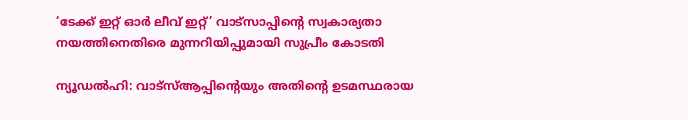‘ടേക്ക് ഇറ്റ് ഓർ ലീവ് ഇറ്റ്’ വാട്സാപ്പിന്റെ സ്വകാര്യതാ നയത്തിനെതിരെ മുന്നറിയിപ്പുമായി സുപ്രീം കോടതി

ന്യൂഡൽഹി: വാട്‌സ്ആപ്പിന്റെയും അതിന്റെ ഉടമസ്ഥരായ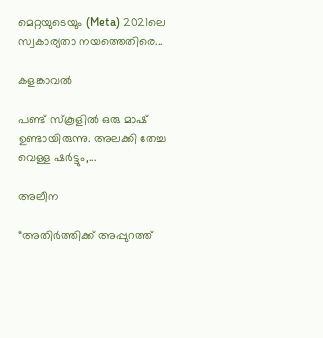മെറ്റയുടെയും (Meta) 2021ലെ സ്വകാര്യതാ നയത്തെതിരെ...

കളങ്കാവൽ

പണ്ട് സ്കൂളിൽ ഒരു മാഷ് ഉണ്ടായിരുന്നു. അലക്കി തേച്ച വെള്ള ഷർട്ടും,...

അലീന

“അതിര്‍ത്തിക്ക് അപ്പുറത്ത്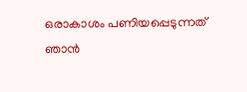ഒരാകാശം പണിയപ്പെടുന്നത് ഞാന്‍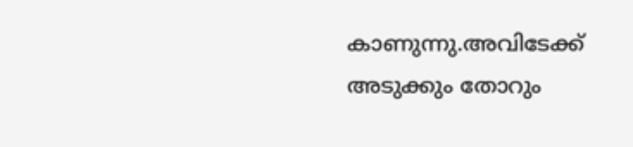കാണുന്നു.അവിടേക്ക് അടുക്കും തോറും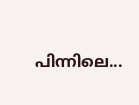പിന്നിലെ...